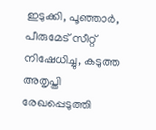ഇടുക്കി, പൂഞ്ഞാർ, പീരുമേട് സീറ്റ് നിഷേധിച്ചു, കടുത്ത അതൃപ്തി രേഖപ്പെടുത്തി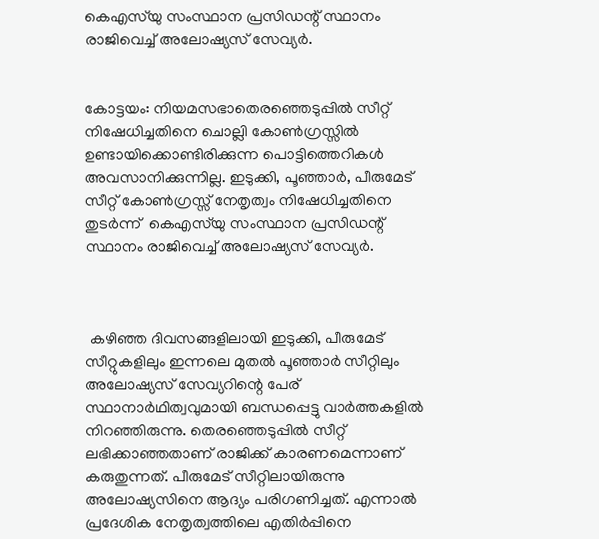കെഎസ്‌യു സംസ്ഥാന പ്രസിഡന്റ് സ്ഥാനം രാജിവെച്ച് അലോഷ്യസ് സേവ്യർ.


കോട്ടയം: നിയമസഭാതെരഞ്ഞെടുപ്പിൽ സീറ്റ് നിഷേധിച്ചതിനെ ചൊല്ലി കോൺഗ്രസ്സിൽ ഉണ്ടായിക്കൊണ്ടിരിക്കുന്ന പൊട്ടിത്തെറികൾ അവസാനിക്കുന്നില്ല. ഇടുക്കി, പൂഞ്ഞാർ, പീരുമേട് സീറ്റ് കോൺഗ്രസ്സ് നേതൃത്വം നിഷേധിച്ചതിനെ തുടർന്ന്  കെഎസ്‌യു സംസ്ഥാന പ്രസിഡന്റ് സ്ഥാനം രാജിവെച്ച് അലോഷ്യസ് സേവ്യർ.



 കഴിഞ്ഞ ദിവസങ്ങളിലായി ഇടുക്കി, പീരുമേട് സീറ്റുകളിലും ഇന്നലെ മുതൽ പൂഞ്ഞാർ സീറ്റിലും അലോഷ്യസ് സേവ്യറിന്റെ പേര് സ്ഥാനാർഥിത്വവുമായി ബന്ധപ്പെട്ടു വാർത്തകളിൽ നിറഞ്ഞിരുന്നു. തെരഞ്ഞെടുപ്പിൽ സീറ്റ് ലഭിക്കാഞ്ഞതാണ് രാജിക്ക് കാരണമെന്നാണ് കരുതുന്നത്. പീരുമേട് സീറ്റിലായിരുന്നു അലോഷ്യസിനെ ആദ്യം പരിഗണിച്ചത്. എന്നാൽ പ്രദേശിക നേതൃത്വത്തിലെ എതിർപ്പിനെ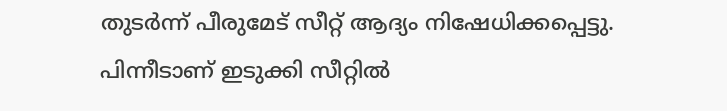തുടർന്ന് പീരുമേട് സീറ്റ് ആദ്യം നിഷേധിക്കപ്പെട്ടു. പിന്നീടാണ് ഇടുക്കി സീറ്റിൽ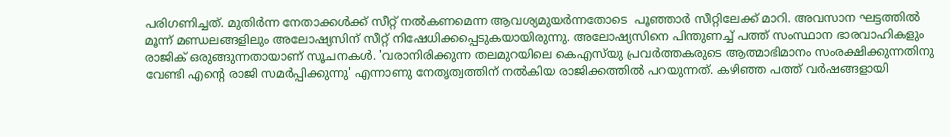പരിഗണിച്ചത്. മുതിർന്ന നേതാക്കൾക്ക് സീറ്റ് നൽകണമെന്ന ആവശ്യമുയർന്നതോടെ  പൂഞ്ഞാർ സീറ്റിലേക്ക് മാറി. അവസാന ഘട്ടത്തിൽ മൂന്ന് മണ്ഡലങ്ങളിലും അലോഷ്യസിന് സീറ്റ് നിഷേധിക്കപ്പെടുകയായിരുന്നു. അലോഷ്യസിനെ പിന്തുണച്ച് പത്ത് സംസ്ഥാന ഭാരവാഹികളും രാജിക് ഒരുങ്ങുന്നതായാണ് സൂചനകൾ. 'വരാനിരിക്കുന്ന തലമുറയിലെ കെഎസ്‍യു പ്രവർത്തകരുടെ ആത്മാഭിമാനം സംരക്ഷിക്കുന്നതിനു വേണ്ടി എന്റെ രാജി സമർപ്പിക്കുന്നു' എന്നാണു നേതൃത്വത്തിന് നൽകിയ രാജിക്കത്തിൽ പറയുന്നത്. കഴിഞ്ഞ പത്ത് വർഷങ്ങളായി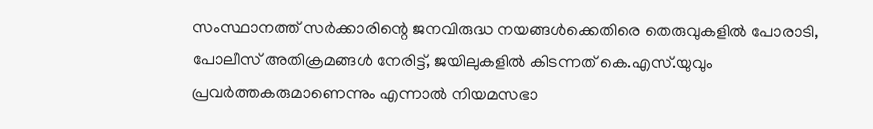സംസ്ഥാനത്ത് സർക്കാരിന്റെ ജനവിരുദ്ധ നയങ്ങൾക്കെതിരെ തെരുവുകളിൽ പോരാടി, പോലീസ് അതിക്രമങ്ങൾ നേരിട്ട്, ജയിലുകളിൽ കിടന്നത് കെ.എസ്.യുവും പ്രവർത്തകരുമാണെന്നും എന്നാൽ നിയമസഭാ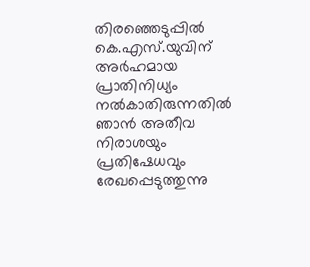തിരഞ്ഞെടുപ്പിൽ കെ.എസ്.യുവിന് അർഹമായ പ്രാതിനിധ്യം നൽകാതിരുന്നതിൽ ഞാൻ അതീവ നിരാശയും പ്രതിഷേധവും രേഖപ്പെടുത്തുന്നു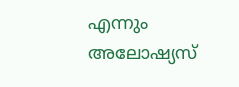എന്നും അലോഷ്യസ്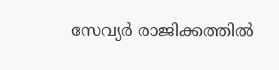സേവ്യർ രാജിക്കത്തിൽ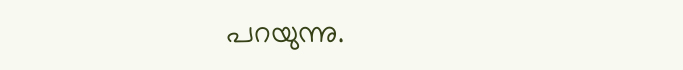പറയുന്നു.